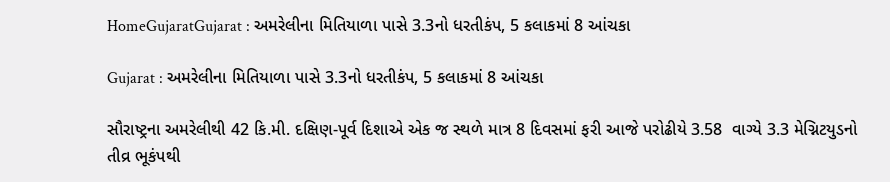HomeGujaratGujarat : અમરેલીના મિતિયાળા પાસે 3.3નો ધરતીકંપ, 5 કલાકમાં 8 આંચકા

Gujarat : અમરેલીના મિતિયાળા પાસે 3.3નો ધરતીકંપ, 5 કલાકમાં 8 આંચકા

સૌરાષ્ટ્રના અમરેલીથી 42 કિ.મી. દક્ષિણ-પૂર્વ દિશાએ એક જ સ્થળે માત્ર 8 દિવસમાં ફરી આજે પરોઢીયે 3.58  વાગ્યે 3.3 મેગ્નિટયુડનો તીવ્ર ભૂકંપથી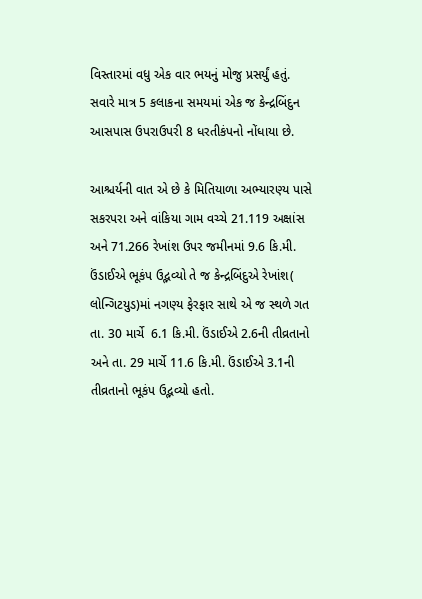વિસ્તારમાં વધુ એક વાર ભયનું મોજુ પ્રસર્યું હતું. સવારે માત્ર 5 કલાકના સમયમાં એક જ કેન્દ્રબિંદુન આસપાસ ઉપરાઉપરી 8 ધરતીકંપનો નોંધાયા છે.

આશ્ચર્યની વાત એ છે કે મિતિયાળા અભ્યારણ્ય પાસે  સકરપરા અને વાંકિયા ગામ વચ્ચે 21.119 અક્ષાંસ અને 71.266 રેખાંશ ઉપર જમીનમાં 9.6 કિ.મી. ઉંડાઈએ ભૂકંપ ઉદ્ભવ્યો તે જ કેન્દ્રબિંદુએ રેખાંશ( લોન્ગિટયુડ)માં નગણ્ય ફેરફાર સાથે એ જ સ્થળે ગત તા. 30 માર્ચે  6.1 કિ.મી. ઉંડાઈએ 2.6ની તીવ્રતાનો અને તા. 29 માર્ચે 11.6 કિ.મી. ઉંડાઈએ 3.1ની તીવ્રતાનો ભૂકંપ ઉદ્ભવ્યો હતો.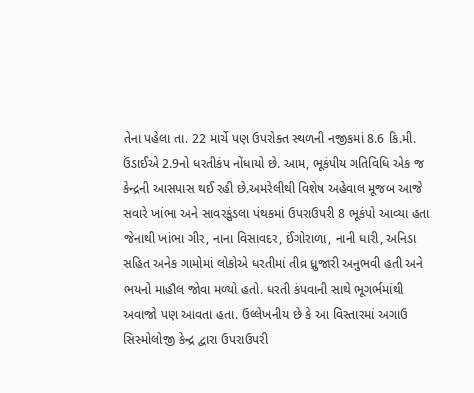તેના પહેલા તા. 22 માર્ચે પણ ઉપરોક્ત સ્થળની નજીકમાં 8.6 કિ.મી. ઉંડાઈએ 2.9નો ધરતીકંપ નોંધાયો છે. આમ, ભૂકંપીય ગતિવિધિ એક જ કેન્દ્રની આસપાસ થઈ રહી છે.અમરેલીથી વિશેષ અહેવાલ મૂજબ આજે સવારે ખાંભા અને સાવરકુંડલા પંથકમાં ઉપરાઉપરી 8 ભૂકંપો આવ્યા હતા જેનાથી ખાંભા ગીર, નાના વિસાવદર, ઈંગોરાળા, નાની ધારી, અનિડા સહિત અનેક ગામોમાં લોકોએ ધરતીમાં તીવ્ર ધ્રુજારી અનુભવી હતી અને ભયનો માહૌલ જોવા મળ્યો હતો. ધરતી કંપવાની સાથે ભૂગર્ભમાંથી અવાજો પણ આવતા હતા. ઉલ્લેખનીય છે કે આ વિસ્તારમાં અગાઉ સિસ્મોલોજી કેન્દ્ર દ્વારા ઉપરાઉપરી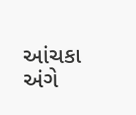આંચકા અંગે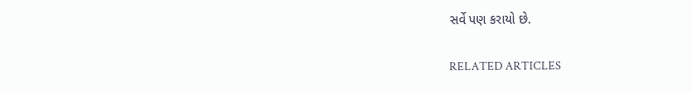સર્વે પણ કરાયો છે.

RELATED ARTICLES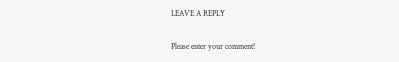LEAVE A REPLY

Please enter your comment!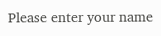Please enter your name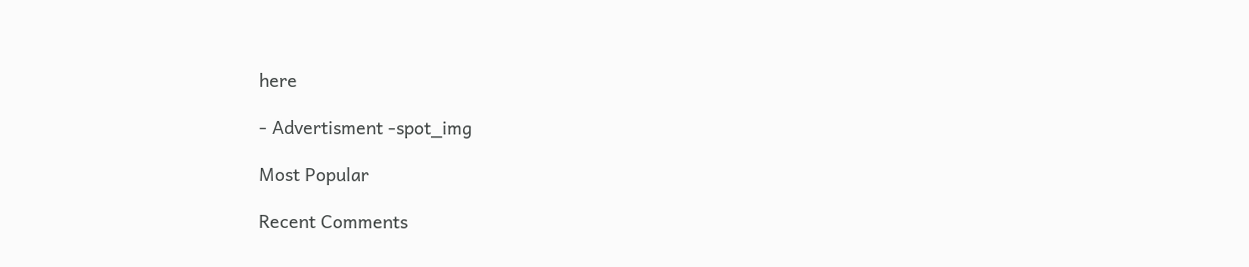here

- Advertisment -spot_img

Most Popular

Recent Comments